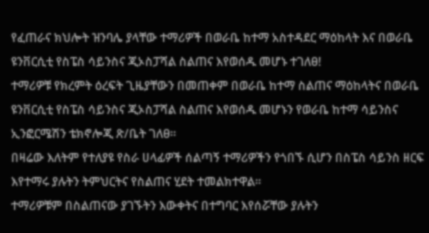የፈጠራና ክህሎት ዝንባሌ ያላቸው ተማሪዎች በወራቤ ከተማ አስተዳደር ማዕከላት እና በወራቤ ዩንቨርሲቲ የስፔስ ሳይንስና ጂኦስፓሻል ስልጠና እየወሰዱ መሆኑ ተገለፀ!
ተማሪዎቹ የክረምት ዕረፍት ጊዜያቸውን በመጠቀም በወራቤ ከተማ ስልጠና ማዕከላትና በወራቤ ዩንቨርሲቲ የስፔስ ሳይንስና ጂኦስፓሻል ስልጠና እየወሰዱ መሆኑን የወራቤ ከተማ ሳይንስና ኢንፎርሜሽን ቴክኖሎጂ ጽ/ቤት ገለፀ።
በዛሬው እለትም የተለያዩ የስራ ሀላፊዎች ሰልጣኝ ተማሪዎችን የጎበኙ ሲሆን በስፔስ ሳይንስ ዘርፍ እየተማሩ ያሉትን ትምህርትና የስልጠና ሂደት ተመልክተዋል።
ተማሪዎቹም በስልጠናው ያገኙትን እውቀትና በተግባር እየሰሯቸው ያሉትን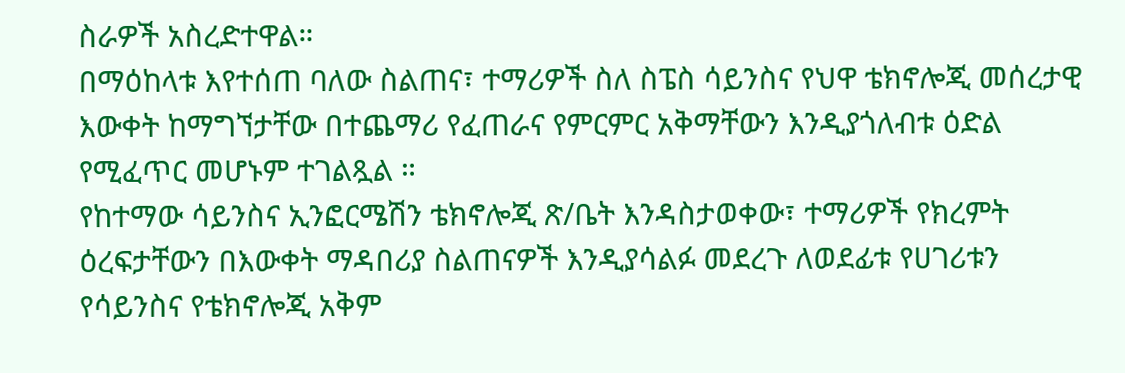ስራዎች አስረድተዋል።
በማዕከላቱ እየተሰጠ ባለው ስልጠና፣ ተማሪዎች ስለ ስፔስ ሳይንስና የህዋ ቴክኖሎጂ መሰረታዊ እውቀት ከማግኘታቸው በተጨማሪ የፈጠራና የምርምር አቅማቸውን እንዲያጎለብቱ ዕድል የሚፈጥር መሆኑም ተገልጿል ።
የከተማው ሳይንስና ኢንፎርሜሽን ቴክኖሎጂ ጽ/ቤት እንዳስታወቀው፣ ተማሪዎች የክረምት ዕረፍታቸውን በእውቀት ማዳበሪያ ስልጠናዎች እንዲያሳልፉ መደረጉ ለወደፊቱ የሀገሪቱን የሳይንስና የቴክኖሎጂ አቅም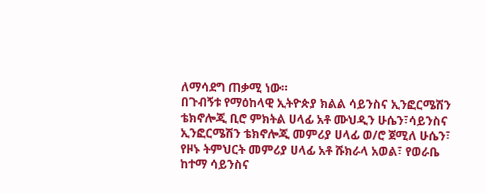ለማሳደግ ጠቃሚ ነው።
በጉብኝቱ የማዕከላዊ ኢትዮጵያ ክልል ሳይንስና ኢንፎርሜሽን ቴክኖሎጂ ቢሮ ምክትል ሀላፊ አቶ ሙህዲን ሁሴን፣ሳይንስና ኢንፎርሜሽን ቴክኖሎጂ መምሪያ ሀላፊ ወ/ሮ ጀሚለ ሁሴን፣ የዞኑ ትምህርት መምሪያ ሀላፊ አቶ ሹክራላ አወል፣ የወራቤ ከተማ ሳይንስና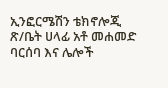ኢንፎርሜሽን ቴክኖሎጂ ጽ/ቤት ሀላፊ አቶ መሐመድ ባርሰባ እና ሌሎች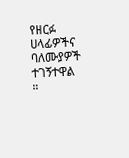የዘርፉ ሀላፊዎችና ባለሙያዎች ተገኝተዋል ።